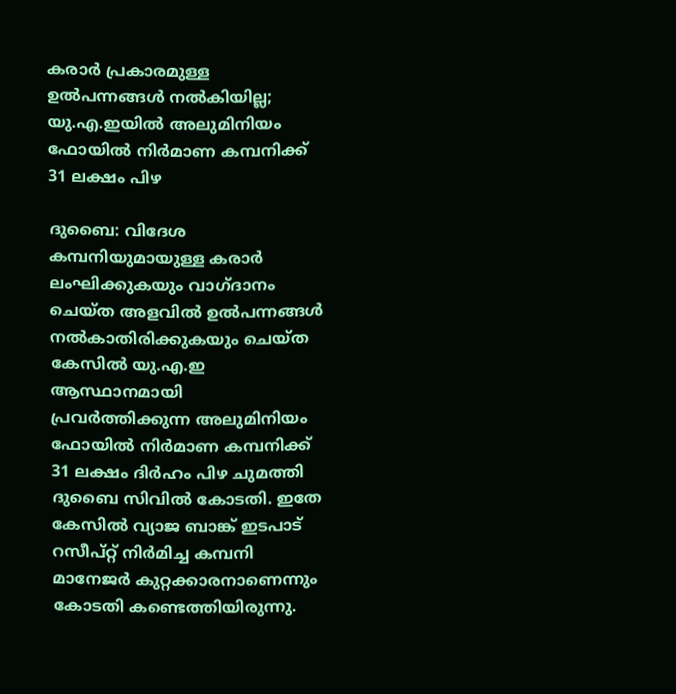കരാർ പ്രകാരമുള്ള ഉൽപന്നങ്ങൾ നൽകിയില്ല; യു.എ.ഇയിൽ അലുമിനിയം ഫോയിൽ നിർമാണ കമ്പനിക്ക് 31 ലക്ഷം പിഴ

ദുബൈ: വിദേശ കമ്പനിയുമായുള്ള കരാർ ലംഘിക്കുകയും വാഗ്ദാനം ചെയ്ത അളവിൽ ഉൽപന്നങ്ങൾ നൽകാതിരിക്കുകയും ചെയ്ത കേസിൽ യു.എ.ഇ ആസ്ഥാനമായി പ്രവർത്തിക്കുന്ന അലുമിനിയം ഫോയിൽ നിർമാണ കമ്പനിക്ക് 31 ലക്ഷം ദിർഹം പിഴ ചുമത്തി ദുബൈ സിവിൽ കോടതി. ഇതേ കേസിൽ വ്യാജ ബാങ്ക് ഇടപാട് റസീപ്റ്റ് നിർമിച്ച കമ്പനി മാനേജർ കുറ്റക്കാരനാണെന്നും കോടതി കണ്ടെത്തിയിരുന്നു.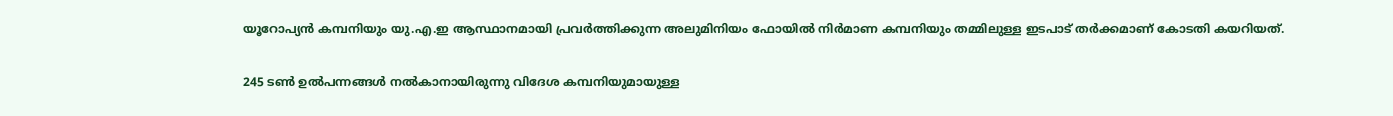യൂറോപ്യൻ കമ്പനിയും യു.എ.ഇ ആസ്ഥാനമായി പ്രവർത്തിക്കുന്ന അലുമിനിയം ഫോയിൽ നിർമാണ കമ്പനിയും തമ്മിലുള്ള ഇടപാട് തർക്കമാണ് കോടതി കയറിയത്.

245 ടൺ ഉൽപന്നങ്ങൾ നൽകാനായിരുന്നു വിദേശ കമ്പനിയുമായുള്ള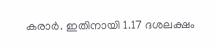കരാർ. ഇതിനായി 1.17 ദശലക്ഷം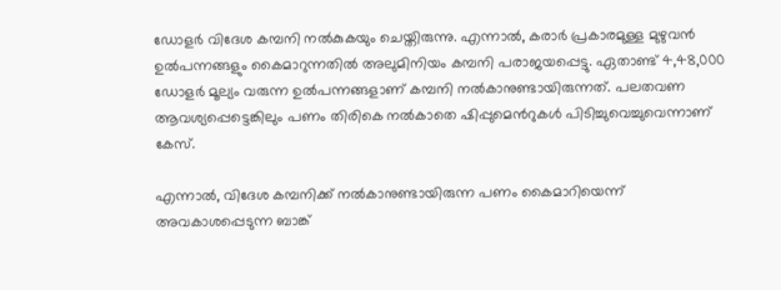ഡോളർ വിദേശ കമ്പനി നൽകുകയും ചെയ്തിരുന്നു. എന്നാൽ, കരാർ പ്രകാരമുള്ള മുഴുവൻ ഉൽപന്നങ്ങളും കൈമാറുന്നതിൽ അലുമിനിയം കമ്പനി പരാജയപ്പെട്ടു. ഏതാണ്ട് 4,48,000 ഡോളർ മൂല്യം വരുന്ന ഉൽപന്നങ്ങളാണ് കമ്പനി നൽകാനുണ്ടായിരുന്നത്. പലതവണ ആവശ്യപ്പെട്ടെങ്കിലും പണം തിരികെ നൽകാതെ ഷിപ്പുമെന്‍റുകൾ പിടിച്ചുവെച്ചുവെന്നാണ് കേസ്.

എന്നാൽ, വിദേശ കമ്പനിക്ക് നൽകാനുണ്ടായിരുന്ന പണം കൈമാറിയെന്ന് അവകാശപ്പെടുന്ന ബാങ്ക്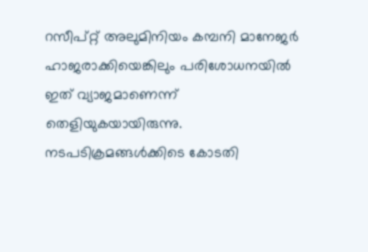റസീപ്റ്റ് അലുമിനിയം കമ്പനി മാനേജർ ഹാജരാക്കിയെങ്കിലും പരിശോധനയിൽ ഇത് വ്യാജമാണെന്ന് തെളിയുകയായിരുന്നു. നടപടിക്രമങ്ങൾക്കിടെ കോടതി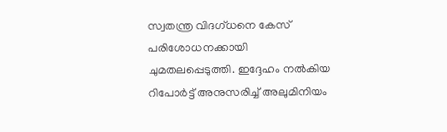സ്വതന്ത്ര വിദഗ്ധനെ കേസ് പരിശോധനക്കായി ചുമതലപ്പെടുത്തി. ഇദ്ദേഹം നൽകിയ റിപോർട്ട് അനുസരിച്ച് അലുമിനിയം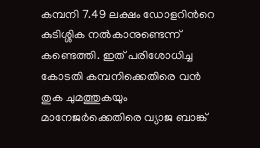കമ്പനി 7.49 ലക്ഷം ഡോളറിന്‍റെ കുടിശ്ശിക നൽകാനുണ്ടെന്ന് കണ്ടെത്തി. ഇത് പരിശോധിച്ച കോടതി കമ്പനിക്കെതിരെ വൻ തുക ചുമത്തുകയും മാനേജർക്കെതിരെ വ്യാജ ബാങ്ക്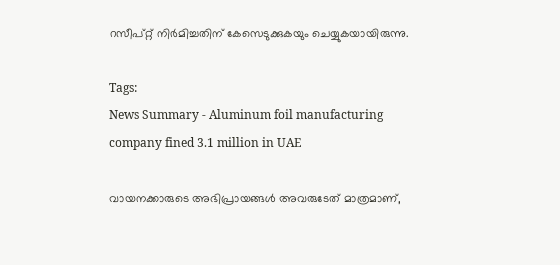റസീപ്റ്റ് നിർമിച്ചതിന് കേസെടുക്കുകയും ചെയ്യുകയായിരുന്നു.

Tags:
News Summary - Aluminum foil manufacturing company fined 3.1 million in UAE

വായനക്കാരുടെ അഭിപ്രായങ്ങള്‍ അവരുടേത് മാത്രമാണ്,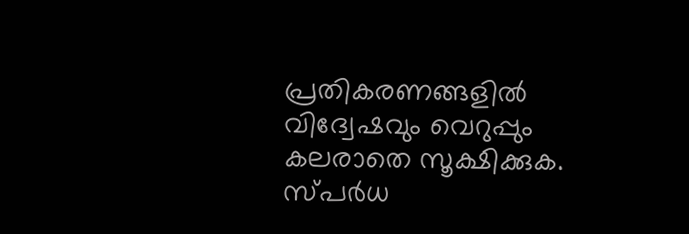പ്രതികരണങ്ങളിൽ വിദ്വേഷവും വെറുപ്പും കലരാതെ സൂക്ഷിക്കുക. സ്പർധ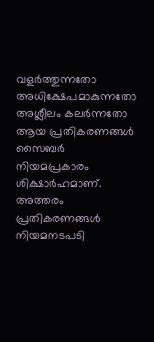വളർത്തുന്നതോ അധിക്ഷേപമാകുന്നതോ അശ്ലീലം കലർന്നതോ ആയ പ്രതികരണങ്ങൾ സൈബർ നിയമപ്രകാരം ശിക്ഷാർഹമാണ്. അത്തരം പ്രതികരണങ്ങൾ നിയമനടപടി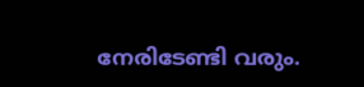നേരിടേണ്ടി വരും.